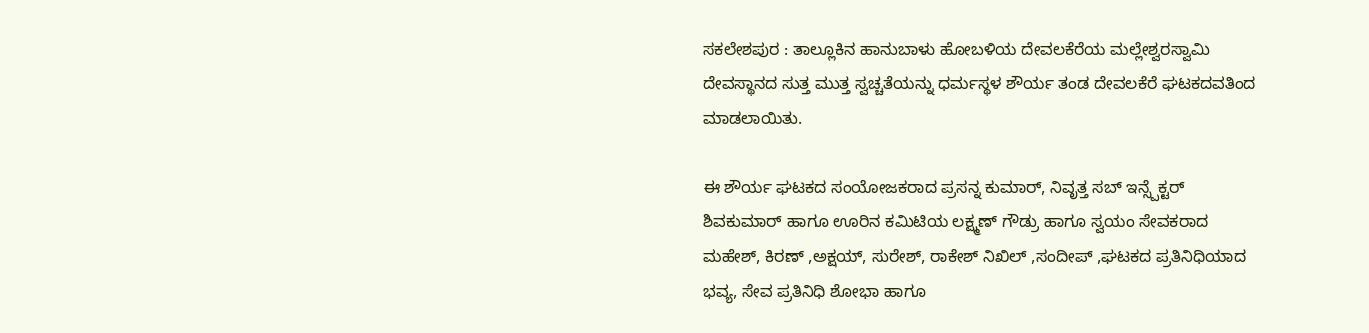ಸಕಲೇಶಪುರ : ತಾಲ್ಲೂಕಿನ ಹಾನುಬಾಳು ಹೋಬಳಿಯ ದೇವಲಕೆರೆಯ ಮಲ್ಲೇಶ್ವರಸ್ವಾಮಿ ದೇವಸ್ಥಾನದ ಸುತ್ತ ಮುತ್ತ ಸ್ವಚ್ಚತೆಯನ್ನು ಧರ್ಮಸ್ಥಳ ಶೌರ್ಯ ತಂಡ ದೇವಲಕೆರೆ ಘಟಕದವತಿಂದ ಮಾಡಲಾಯಿತು.

ಈ ಶೌರ್ಯ ಘಟಕದ ಸಂಯೋಜಕರಾದ ಪ್ರಸನ್ನ ಕುಮಾರ್, ನಿವೃತ್ತ ಸಬ್ ಇನ್ಸ್ಪೆಕ್ಟರ್ ಶಿವಕುಮಾರ್ ಹಾಗೂ ಊರಿನ ಕಮಿಟಿಯ ಲಕ್ಷ್ಮಣ್ ಗೌಡ್ರು ಹಾಗೂ ಸ್ವಯಂ ಸೇವಕರಾದ ಮಹೇಶ್, ಕಿರಣ್ ,ಅಕ್ಷಯ್, ಸುರೇಶ್, ರಾಕೇಶ್ ನಿಖಿಲ್ ,ಸಂದೀಪ್ ,ಘಟಕದ ಪ್ರತಿನಿಧಿಯಾದ ಭವ್ಯ, ಸೇವ ಪ್ರತಿನಿಧಿ ಶೋಭಾ ಹಾಗೂ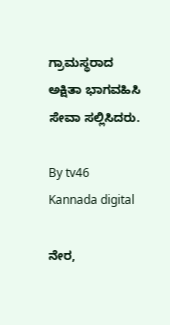ಗ್ರಾಮಸ್ಥರಾದ ಅಕ್ಷಿತಾ ಭಾಗವಹಿಸಿ ಸೇವಾ ಸಲ್ಲಿಸಿದರು.

By tv46 Kannada digital

ನೇರ,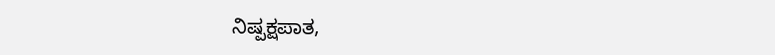ನಿಷ್ಪಕ್ಷಪಾತ,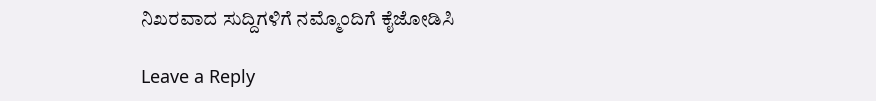ನಿಖರವಾದ ಸುದ್ದಿಗಳಿಗೆ ನಮ್ಮೊಂದಿಗೆ ಕೈಜೋಡಿಸಿ

Leave a Reply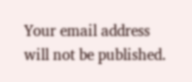Your email address will not be published.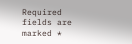Required fields are marked *